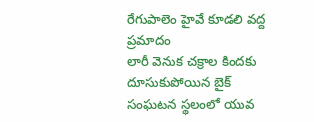రేగుపాలెం హైవే కూడలి వద్ద ప్రమాదం
లారీ వెనుక చక్రాల కిందకు దూసుకుపోయిన బైక్
సంఘటన స్థలంలో యువ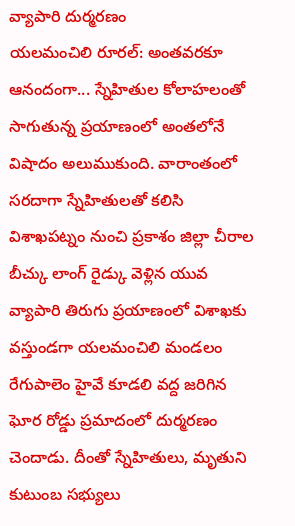వ్యాపారి దుర్మరణం
యలమంచిలి రూరల్: అంతవరకూ ఆనందంగా... స్నేహితుల కోలాహలంతో సాగుతున్న ప్రయాణంలో అంతలోనే విషాదం అలుముకుంది. వారాంతంలో సరదాగా స్నేహితులతో కలిసి విశాఖపట్నం నుంచి ప్రకాశం జిల్లా చీరాల బీచ్కు లాంగ్ రైడ్కు వెళ్లిన యువ వ్యాపారి తిరుగు ప్రయాణంలో విశాఖకు వస్తుండగా యలమంచిలి మండలం రేగుపాలెం హైవే కూడలి వద్ద జరిగిన ఘోర రోడ్డు ప్రమాదంలో దుర్మరణం చెందాడు. దీంతో స్నేహితులు, మృతుని కుటుంబ సభ్యులు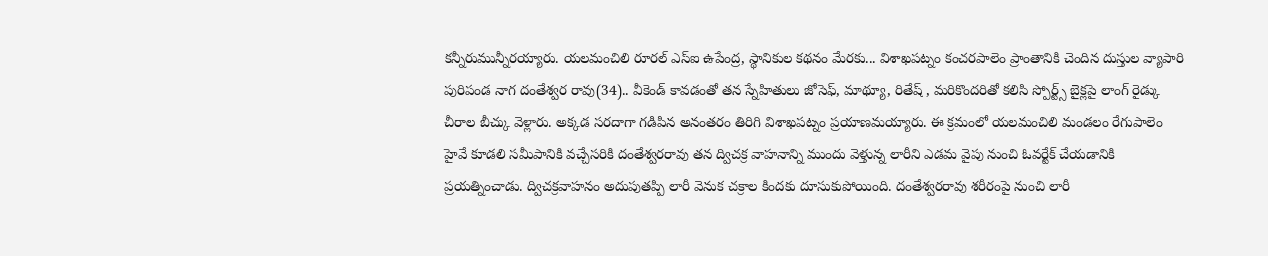కన్నీరుమున్నీరయ్యారు. యలమంచిలి రూరల్ ఎస్ఐ ఉపేంద్ర, స్థానికుల కథనం మేరకు... విశాఖపట్నం కంచరపాలెం ప్రాంతానికి చెందిన దుస్తుల వ్యాపారి పురిపండ నాగ దంతేశ్వర రావు(34).. వీకెండ్ కావడంతో తన స్నేహితులు జోసెఫ్, మాథ్యూ, రితేష్ , మరికొందరితో కలిసి స్పోర్ట్స్ బైక్లపై లాంగ్ రైడ్కు చీరాల బీచ్కు వెళ్లారు. అక్కడ సరదాగా గడిపిన అనంతరం తిరిగి విశాఖపట్నం ప్రయాణమయ్యారు. ఈ క్రమంలో యలమంచిలి మండలం రేగుపాలెం హైవే కూడలి సమీపానికి వచ్చేసరికి దంతేశ్వరరావు తన ద్విచక్ర వాహనాన్ని ముందు వెళ్తున్న లారీని ఎడమ వైపు నుంచి ఓవర్టేక్ చేయడానికి ప్రయత్నించాడు. ద్విచక్రవాహనం అదుపుతప్పి లారీ వెనుక చక్రాల కిందకు దూసుకుపోయింది. దంతేశ్వరరావు శరీరంపై నుంచి లారీ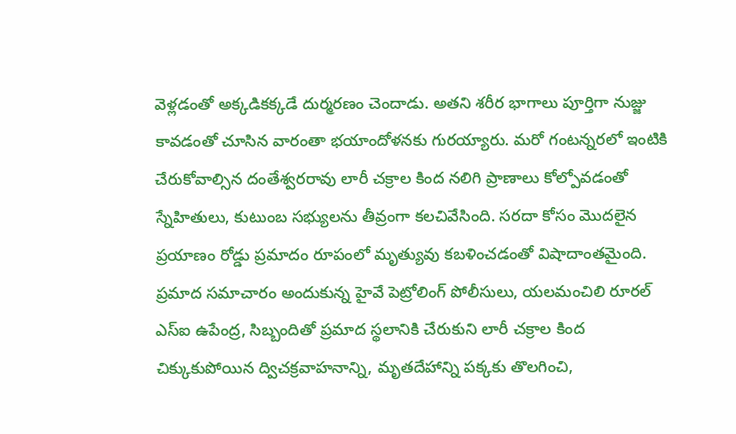వెళ్లడంతో అక్కడికక్కడే దుర్మరణం చెందాడు. అతని శరీర భాగాలు పూర్తిగా నుజ్జు కావడంతో చూసిన వారంతా భయాందోళనకు గురయ్యారు. మరో గంటన్నరలో ఇంటికి చేరుకోవాల్సిన దంతేశ్వరరావు లారీ చక్రాల కింద నలిగి ప్రాణాలు కోల్పోవడంతో స్నేహితులు, కుటుంబ సభ్యులను తీవ్రంగా కలచివేసింది. సరదా కోసం మొదలైన ప్రయాణం రోడ్డు ప్రమాదం రూపంలో మృత్యువు కబళించడంతో విషాదాంతమైంది. ప్రమాద సమాచారం అందుకున్న హైవే పెట్రోలింగ్ పోలీసులు, యలమంచిలి రూరల్ ఎస్ఐ ఉపేంద్ర, సిబ్బందితో ప్రమాద స్థలానికి చేరుకుని లారీ చక్రాల కింద చిక్కుకుపోయిన ద్విచక్రవాహనాన్ని, మృతదేహాన్ని పక్కకు తొలగించి,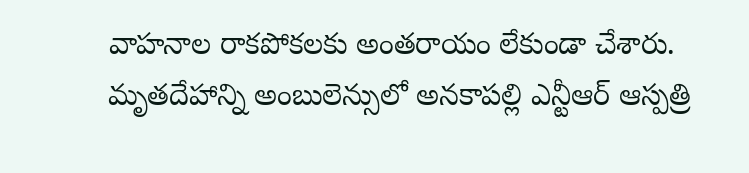వాహనాల రాకపోకలకు అంతరాయం లేకుండా చేశారు. మృతదేహాన్ని అంబులెన్సులో అనకాపల్లి ఎన్టీఆర్ ఆస్పత్రి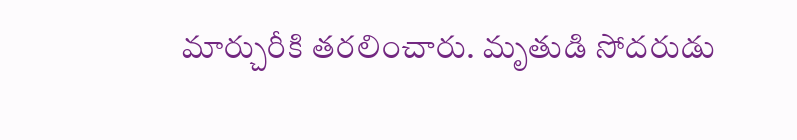మార్చురీకి తరలించారు. మృతుడి సోదరుడు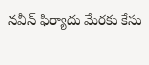నవీన్ ఫిర్యాదు మేరకు కేసు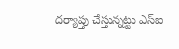దర్యాప్తు చేస్తున్నట్టు ఎస్ఐ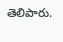తెలిపారు.